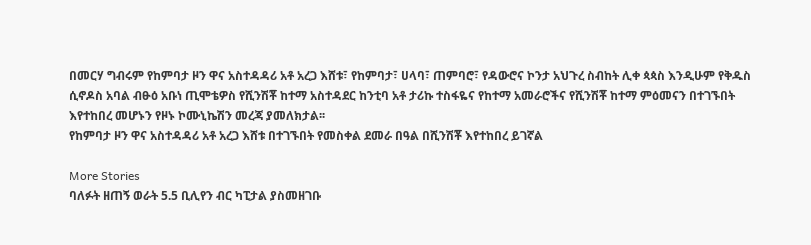በመርሃ ግብሩም የከምባታ ዞን ዋና አስተዳዳሪ አቶ አረጋ እሸቱ፣ የከምባታ፣ ሀላባ፣ ጠምባሮ፣ የዳውሮና ኮንታ አህጉረ ስብከት ሊቀ ጳጳስ እንዲሁም የቅዱስ ሲኖዶስ አባል ብፁዕ አቡነ ጢሞቴዎስ የሺንሽቾ ከተማ አስተዳደር ከንቲባ አቶ ታሪኩ ተስፋዬና የከተማ አመራሮችና የሺንሽቾ ከተማ ምዕመናን በተገኙበት እየተከበረ መሆኑን የዞኑ ኮሙኒኬሽን መረጃ ያመለክታል፡፡
የከምባታ ዞን ዋና አስተዳዳሪ አቶ አረጋ እሸቱ በተገኙበት የመስቀል ደመራ በዓል በሺንሽቾ እየተከበረ ይገኛል

More Stories
ባለፉት ዘጠኝ ወራት 5.5 ቢሊየን ብር ካፒታል ያስመዘገቡ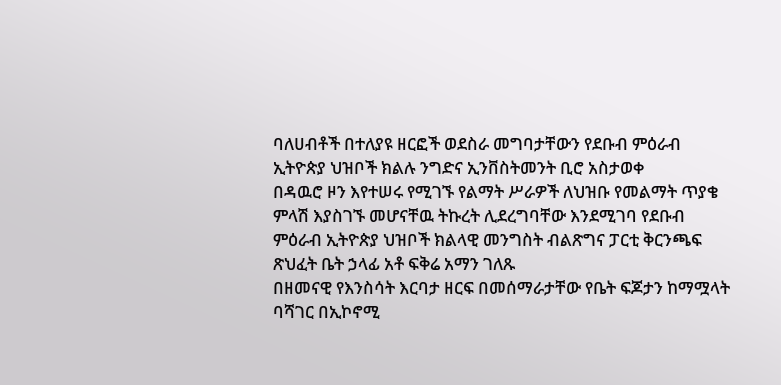ባለሀብቶች በተለያዩ ዘርፎች ወደስራ መግባታቸውን የደቡብ ምዕራብ ኢትዮጵያ ህዝቦች ክልሉ ንግድና ኢንቨስትመንት ቢሮ አስታወቀ
በዳዉሮ ዞን እየተሠሩ የሚገኙ የልማት ሥራዎች ለህዝቡ የመልማት ጥያቄ ምላሽ እያስገኙ መሆናቸዉ ትኩረት ሊደረግባቸው እንደሚገባ የደቡብ ምዕራብ ኢትዮጵያ ህዝቦች ክልላዊ መንግስት ብልጽግና ፓርቲ ቅርንጫፍ ጽህፈት ቤት ኃላፊ አቶ ፍቅሬ አማን ገለጹ
በዘመናዊ የእንስሳት እርባታ ዘርፍ በመሰማራታቸው የቤት ፍጆታን ከማሟላት ባሻገር በኢኮኖሚ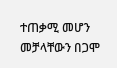ተጠቃሚ መሆን መቻላቸውን በጋሞ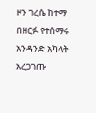ዞን ገረሴ ከተማ በዘርፉ የተሰማሩ አንዳንድ አካላት አረጋገጡ